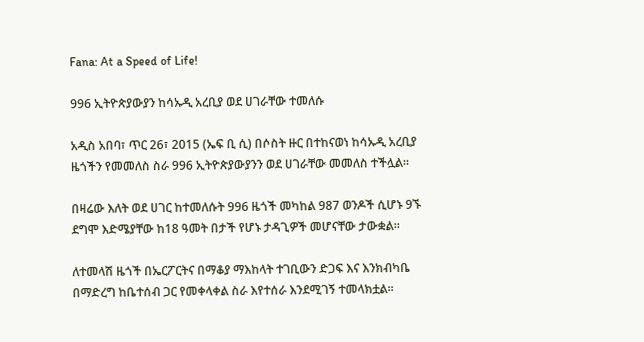Fana: At a Speed of Life!

996 ኢትዮጵያውያን ከሳኡዲ አረቢያ ወደ ሀገራቸው ተመለሱ

አዲስ አበባ፣ ጥር 26፣ 2015 (ኤፍ ቢ ሲ) በሶስት ዙር በተከናወነ ከሳኡዲ አረቢያ  ዜጎችን የመመለስ ስራ 996 ኢትዮጵያውያንን ወደ ሀገራቸው መመለስ ተችሏል።

በዛሬው እለት ወደ ሀገር ከተመለሱት 996 ዜጎች መካከል 987 ወንዶች ሲሆኑ 9ኙ ደግሞ እድሜያቸው ከ18 ዓመት በታች የሆኑ ታዳጊዎች መሆናቸው ታውቋል፡፡

ለተመላሽ ዜጎች በኤርፖርትና በማቆያ ማእከላት ተገቢውን ድጋፍ እና እንክብካቤ በማድረግ ከቤተሰብ ጋር የመቀላቀል ስራ እየተሰራ እንደሚገኝ ተመላክቷል፡፡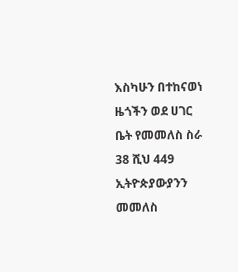እስካሁን በተከናወነ ዜጎችን ወደ ሀገር ቤት የመመለስ ስራ 38 ሺህ 449 ኢትዮጵያውያንን መመለስ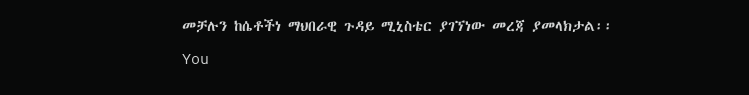መቻሉን ከሴቶችነ ማህበራዊ ጉዳይ ሚኒስቴር ያገኘነው መረጃ ያመላክታል፡፡

You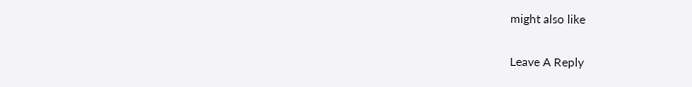might also like

Leave A Reply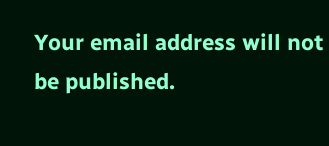Your email address will not be published.